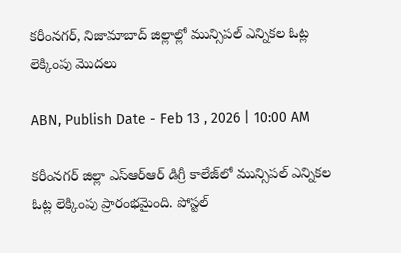కరీంనగర్, నిజామాబాద్‌ జిల్లాల్లో మున్సిపల్ ఎన్నికల ఓట్ల లెక్కింపు మొదలు

ABN, Publish Date - Feb 13 , 2026 | 10:00 AM

కరీంనగర్ జిల్లా ఎస్ఆర్ఆర్ డిగ్రీ కాలేజ్‌లో మున్సిపల్ ఎన్నికల ఓట్ల లెక్కింపు ప్రారంభమైంది. పోస్టల్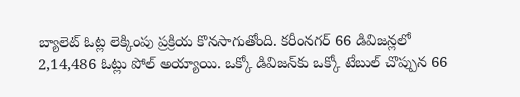బ్యాలెట్ ఓట్ల లెక్కింపు ప్రక్రియ కొనసాగుతోంది. కరీంనగర్‌ 66 డివిజన్లలో 2,14,486 ఓట్లు పోల్ అయ్యాయి. ఒక్కో డివిజన్‌కు ఒక్కో టేబుల్ చొప్పున 66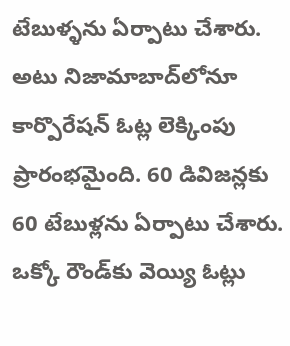టేబుళ్ళను ఏర్పాటు చేశారు. అటు నిజామాబాద్‌లోనూ కార్పొరేషన్ ఓట్ల లెక్కింపు ప్రారంభమైంది. 60 డివిజన్లకు 60 టేబుళ్లను ఏర్పాటు చేశారు. ఒక్కో రౌండ్‌కు వెయ్యి ఓట్లు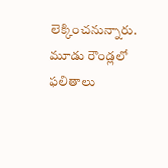లెక్కించనున్నారు. మూడు రౌండ్లలో ఫలితాలు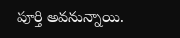పూర్తి అవనున్నాయి.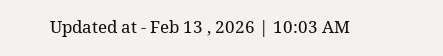Updated at - Feb 13 , 2026 | 10:03 AM